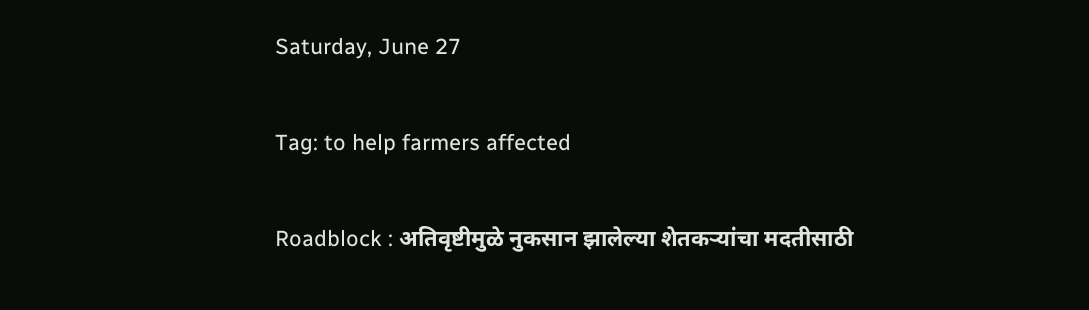Saturday, June 27

Tag: to help farmers affected

Roadblock : अतिवृष्टीमुळे नुकसान झालेल्या शेतकऱ्यांचा मदतीसाठी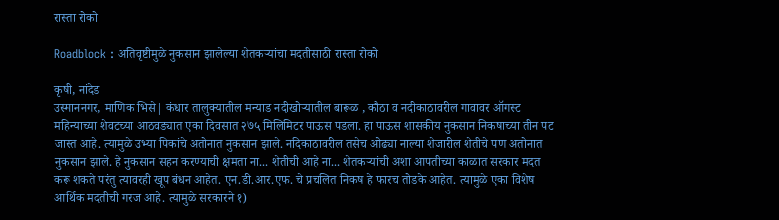रास्ता रोको

Roadblock : अतिवृष्टीमुळे नुकसान झालेल्या शेतकऱ्यांचा मदतीसाठी रास्ता रोको

कृषी, नांदेड
उस्माननगर, माणिक भिसे| कंधार तालुक्यातील मन्याड नदीखोऱ्यातील बारूळ , कौठा व नदीकाठावरील गावावर ऑगस्ट महिन्याच्या शेवटच्या आठवड्यात एका दिवसात २७५ मिलिमिटर पाऊस पडला. हा पाऊस शासकीय नुकसान निकषाच्या तीन पट जास्त आहे. त्यामुळे उभ्या पिकांचे अतोनात नुकसान झाले. नदिकाठावरील तसेच ओढ्या नाल्या शेजारील शेतीचे पण अतोनात नुकसान झाले. हे नुकसान सहन करण्याची क्षमता ना... शेतीची आहे ना... शेतकऱ्यांची अशा आपतीच्या काळात सरकार मदत करू शकते परंतु त्यावरही खूप बंधन आहेत. एन.डी.आर.एफ. चे प्रचलित निकष हे फारच तोडके आहेत. त्यामुळे एका विशेष आर्थिक मदतीची गरज आहे. त्यामुळे सरकारने १)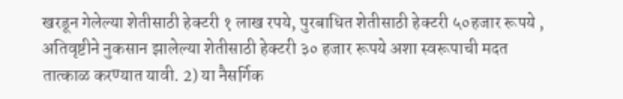खरडून गेलेल्या शेतीसाठी हेक्टरी १ लाख रपये, पुरबाधित शेतीसाठी हेक्टरी ५०हजार रूपये , अतिवृष्टीने नुकसान झालेल्या शेतीसाठी हेक्टरी ३० हजार रूपये अशा स्वरूपाची मदत तात्काळ करण्यात यावी. 2) या नैसर्गिक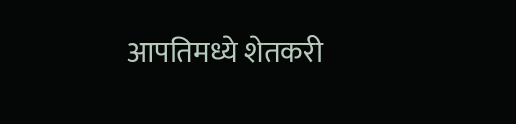आपतिमध्ये शेतकरी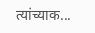त्यांच्याक...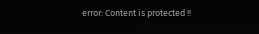error: Content is protected !!